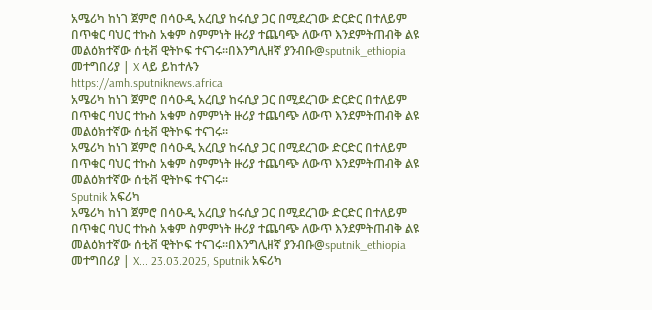አሜሪካ ከነገ ጀምሮ በሳዑዲ አረቢያ ከሩሲያ ጋር በሚደረገው ድርድር በተለይም በጥቁር ባህር ተኩስ አቁም ስምምነት ዙሪያ ተጨባጭ ለውጥ እንደምትጠብቅ ልዩ መልዕክተኛው ሰቲቭ ዊትኮፍ ተናገሩ።በእንግሊዘኛ ያንብቡ@sputnik_ethiopia መተግበሪያ | X ላይ ይከተሉን
https://amh.sputniknews.africa
አሜሪካ ከነገ ጀምሮ በሳዑዲ አረቢያ ከሩሲያ ጋር በሚደረገው ድርድር በተለይም በጥቁር ባህር ተኩስ አቁም ስምምነት ዙሪያ ተጨባጭ ለውጥ እንደምትጠብቅ ልዩ መልዕክተኛው ሰቲቭ ዊትኮፍ ተናገሩ።
አሜሪካ ከነገ ጀምሮ በሳዑዲ አረቢያ ከሩሲያ ጋር በሚደረገው ድርድር በተለይም በጥቁር ባህር ተኩስ አቁም ስምምነት ዙሪያ ተጨባጭ ለውጥ እንደምትጠብቅ ልዩ መልዕክተኛው ሰቲቭ ዊትኮፍ ተናገሩ።
Sputnik አፍሪካ
አሜሪካ ከነገ ጀምሮ በሳዑዲ አረቢያ ከሩሲያ ጋር በሚደረገው ድርድር በተለይም በጥቁር ባህር ተኩስ አቁም ስምምነት ዙሪያ ተጨባጭ ለውጥ እንደምትጠብቅ ልዩ መልዕክተኛው ሰቲቭ ዊትኮፍ ተናገሩ።በእንግሊዘኛ ያንብቡ@sputnik_ethiopia መተግበሪያ | X... 23.03.2025, Sputnik አፍሪካ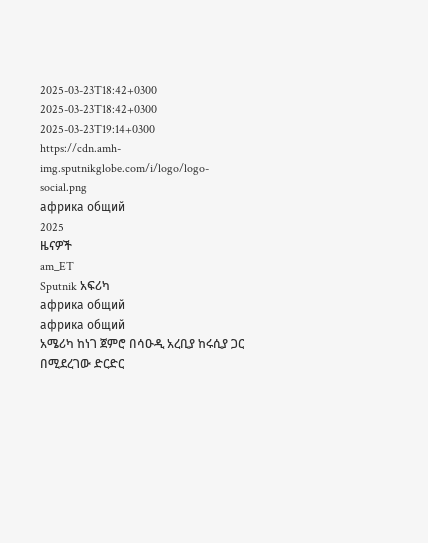2025-03-23T18:42+0300
2025-03-23T18:42+0300
2025-03-23T19:14+0300
https://cdn.amh-img.sputnikglobe.com/i/logo/logo-social.png
африка общий
2025
ዜናዎች
am_ET
Sputnik አፍሪካ
африка общий
африка общий
አሜሪካ ከነገ ጀምሮ በሳዑዲ አረቢያ ከሩሲያ ጋር በሚደረገው ድርድር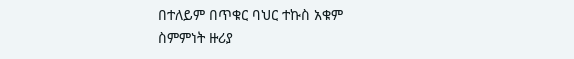በተለይም በጥቁር ባህር ተኩስ አቁም ስምምነት ዙሪያ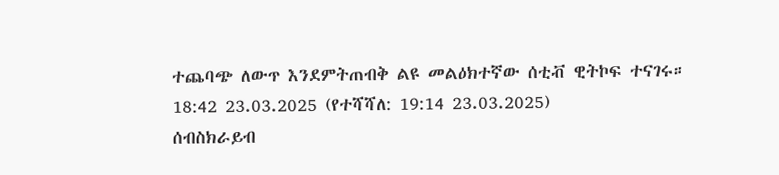ተጨባጭ ለውጥ እንደምትጠብቅ ልዩ መልዕክተኛው ሰቲቭ ዊትኮፍ ተናገሩ።
18:42 23.03.2025 (የተሻሻለ: 19:14 23.03.2025)
ሰብስክራይብ